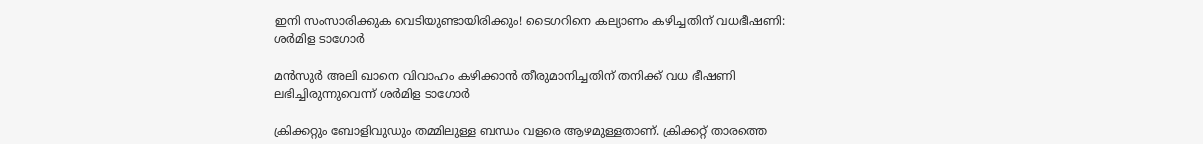ഇനി സംസാരിക്കുക വെടിയുണ്ടായിരിക്കും! ടൈഗറിനെ കല്യാണം കഴിച്ചതിന് വധഭീഷണി: ശര്‍മിള ടാഗോര്‍

മന്‍സുർ അലി ഖാനെ വിവാഹം കഴിക്കാന്‍ തീരുമാനിച്ചതിന് തനിക്ക് വധ ഭീഷണി ലഭിച്ചിരുന്നുവെന്ന് ശർമിള ടാഗോർ

ക്രിക്കറ്റും ബോളിവുഡും തമ്മിലുള്ള ബന്ധം വളരെ ആഴമുള്ളതാണ്. ക്രിക്കറ്റ് താരത്തെ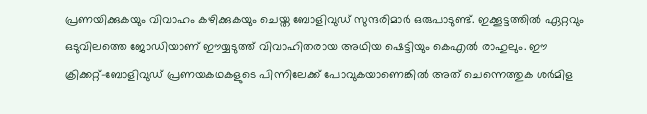പ്രണയിക്കുകയും വിവാഹം കഴിക്കുകയും ചെയ്ത ബോളിവുഡ് സുന്ദരിമാര്‍ ഒരുപാടുണ്ട്. ഇക്കൂട്ടത്തില്‍ ഏറ്റവും ഒടുവിലത്തെ ജോഡിയാണ് ഈയ്യടുത്ത് വിവാഹിതരായ അഥിയ ഷെട്ടിയും കെഎല്‍ രാഹുലും. ഈ ക്രിക്കറ്റ്-ബോളിവുഡ് പ്രണയകഥകളുടെ പിന്നിലേക്ക് പോവുകയാണെങ്കില്‍ അത് ചെന്നെത്തുക ശര്‍മിള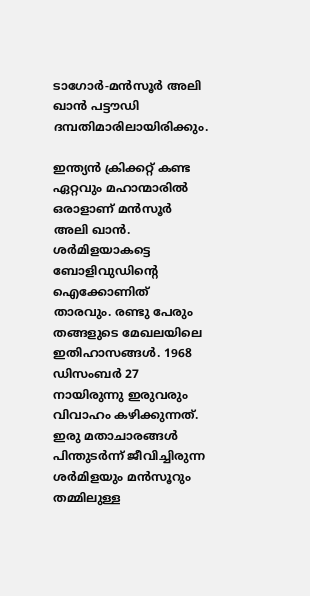ടാഗോര്‍-മന്‍സൂര്‍ അലി ഖാന്‍ പട്ടൗഡി ദമ്പതിമാരിലായിരിക്കും.

ഇന്ത്യന്‍ ക്രിക്കറ്റ് കണ്ട ഏറ്റവും മഹാന്മാരില്‍ ഒരാളാണ് മന്‍സൂര്‍ അലി ഖാന്‍. ശര്‍മിളയാകട്ടെ ബോളിവുഡിന്റെ ഐക്കോണിത് താരവും. രണ്ടു പേരും തങ്ങളുടെ മേഖലയിലെ ഇതിഹാസങ്ങള്‍. 1968 ഡിസംബര്‍ 27 നായിരുന്നു ഇരുവരും വിവാഹം കഴിക്കുന്നത്. ഇരു മതാചാരങ്ങള്‍ പിന്തുടര്‍ന്ന് ജീവിച്ചിരുന്ന ശര്‍മിളയും മന്‍സൂറും തമ്മിലുള്ള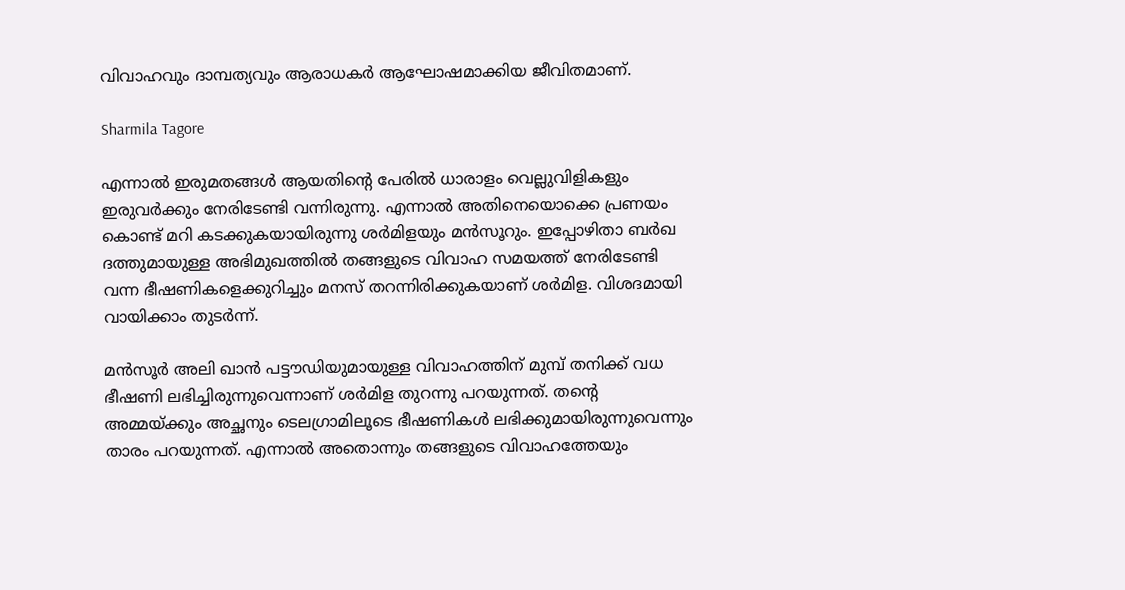വിവാഹവും ദാമ്പത്യവും ആരാധകര്‍ ആഘോഷമാക്കിയ ജീവിതമാണ്.

Sharmila Tagore

എന്നാല്‍ ഇരുമതങ്ങള്‍ ആയതിന്റെ പേരില്‍ ധാരാളം വെല്ലുവിളികളും ഇരുവര്‍ക്കും നേരിടേണ്ടി വന്നിരുന്നു. എന്നാല്‍ അതിനെയൊക്കെ പ്രണയം കൊണ്ട് മറി കടക്കുകയായിരുന്നു ശര്‍മിളയും മന്‍സൂറും. ഇപ്പോഴിതാ ബര്‍ഖ ദത്തുമായുള്ള അഭിമുഖത്തില്‍ തങ്ങളുടെ വിവാഹ സമയത്ത് നേരിടേണ്ടി വന്ന ഭീഷണികളെക്കുറിച്ചും മനസ് തറന്നിരിക്കുകയാണ് ശര്‍മിള. വിശദമായി വായിക്കാം തുടര്‍ന്ന്.

മന്‍സൂര്‍ അലി ഖാന്‍ പട്ടൗഡിയുമായുള്ള വിവാഹത്തിന് മുമ്പ് തനിക്ക് വധ ഭീഷണി ലഭിച്ചിരുന്നുവെന്നാണ് ശര്‍മിള തുറന്നു പറയുന്നത്. തന്റെ അമ്മയ്ക്കും അച്ഛനും ടെലഗ്രാമിലൂടെ ഭീഷണികള്‍ ലഭിക്കുമായിരുന്നുവെന്നും താരം പറയുന്നത്. എന്നാല്‍ അതൊന്നും തങ്ങളുടെ വിവാഹത്തേയും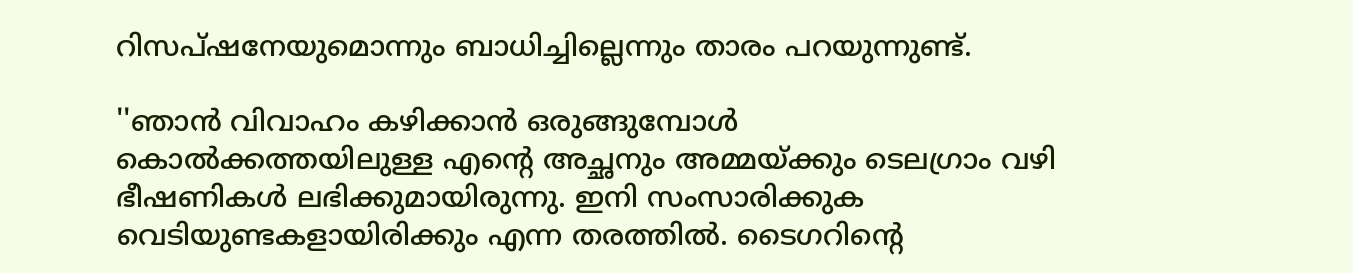റിസപ്ഷനേയുമൊന്നും ബാധിച്ചില്ലെന്നും താരം പറയുന്നുണ്ട്.

''ഞാന്‍ വിവാഹം കഴിക്കാന്‍ ഒരുങ്ങുമ്പോള്‍ കൊല്‍ക്കത്തയിലുള്ള എന്റെ അച്ഛനും അമ്മയ്ക്കും ടെലഗ്രാം വഴി ഭീഷണികള്‍ ലഭിക്കുമായിരുന്നു. ഇനി സംസാരിക്കുക വെടിയുണ്ടകളായിരിക്കും എന്ന തരത്തില്‍. ടൈഗറിന്റെ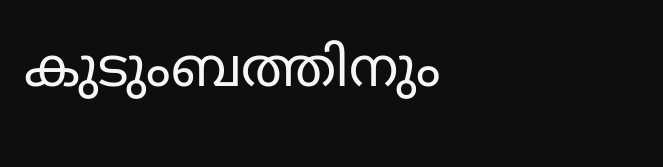കുടുംബത്തിനും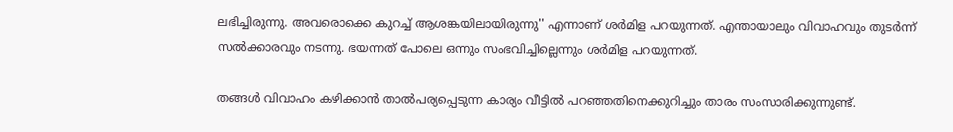ലഭിച്ചിരുന്നു. അവരൊക്കെ കുറച്ച് ആശങ്കയിലായിരുന്നു'' എന്നാണ് ശര്‍മിള പറയുന്നത്. എന്തായാലും വിവാഹവും തുടര്‍ന്ന് സല്‍ക്കാരവും നടന്നു. ഭയന്നത് പോലെ ഒന്നും സംഭവിച്ചില്ലെന്നും ശര്‍മിള പറയുന്നത്.

തങ്ങള്‍ വിവാഹം കഴിക്കാന്‍ താല്‍പര്യപ്പെടുന്ന കാര്യം വീട്ടില്‍ പറഞ്ഞതിനെക്കുറിച്ചും താരം സംസാരിക്കുന്നുണ്ട്.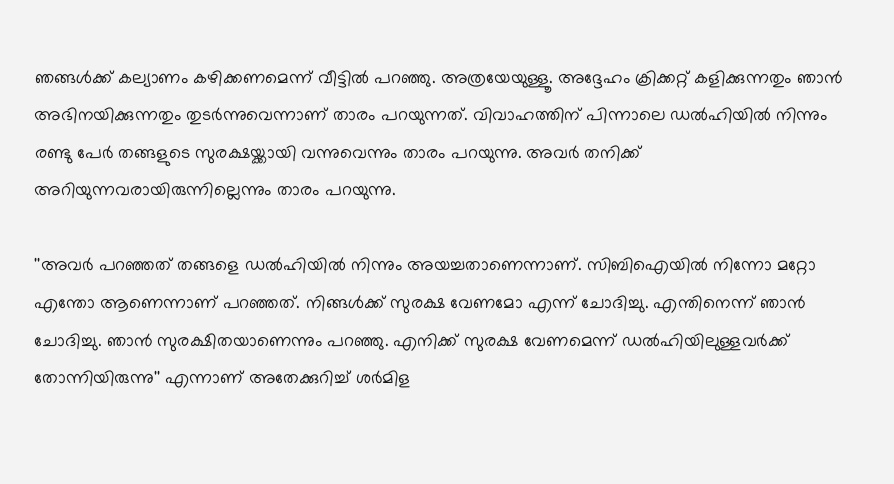ഞങ്ങള്‍ക്ക് കല്യാണം കഴിക്കണമെന്ന് വീട്ടില്‍ പറഞ്ഞു. അത്രയേയുള്ളൂ. അദ്ദേഹം ക്രിക്കറ്റ് കളിക്കുന്നതും ഞാന്‍ അഭിനയിക്കുന്നതും തുടര്‍ന്നുവെന്നാണ് താരം പറയുന്നത്. വിവാഹത്തിന് പിന്നാലെ ഡല്‍ഹിയില്‍ നിന്നും രണ്ടു പേര്‍ തങ്ങളുടെ സുരക്ഷയ്ക്കായി വന്നുവെന്നും താരം പറയുന്നു. അവര്‍ തനിക്ക് അറിയുന്നവരായിരുന്നില്ലെന്നും താരം പറയുന്നു.

''അവര്‍ പറഞ്ഞത് തങ്ങളെ ഡല്‍ഹിയില്‍ നിന്നും അയച്ചതാണെന്നാണ്. സിബിഐയില്‍ നിന്നോ മറ്റോ എന്തോ ആണെന്നാണ് പറഞ്ഞത്. നിങ്ങള്‍ക്ക് സുരക്ഷ വേണമോ എന്ന് ചോദിച്ചു. എന്തിനെന്ന് ഞാന്‍ ചോദിച്ചു. ഞാന്‍ സുരക്ഷിതയാണെന്നും പറഞ്ഞു. എനിക്ക് സുരക്ഷ വേണമെന്ന് ഡല്‍ഹിയിലുള്ളവര്‍ക്ക് തോന്നിയിരുന്നു'' എന്നാണ് അതേക്കുറിച്ച് ശര്‍മിള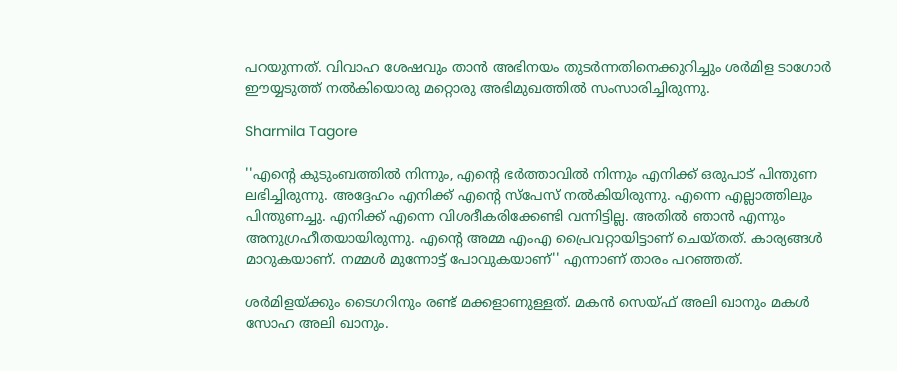പറയുന്നത്. വിവാഹ ശേഷവും താന്‍ അഭിനയം തുടര്‍ന്നതിനെക്കുറിച്ചും ശര്‍മിള ടാഗോര്‍ ഈയ്യടുത്ത് നല്‍കിയൊരു മറ്റൊരു അഭിമുഖത്തില്‍ സംസാരിച്ചിരുന്നു.

Sharmila Tagore

''എന്റെ കുടുംബത്തില്‍ നിന്നും, എന്റെ ഭര്‍ത്താവില്‍ നിന്നും എനിക്ക് ഒരുപാട് പിന്തുണ ലഭിച്ചിരുന്നു. അദ്ദേഹം എനിക്ക് എന്റെ സ്‌പേസ് നല്‍കിയിരുന്നു. എന്നെ എല്ലാത്തിലും പിന്തുണച്ചു. എനിക്ക് എന്നെ വിശദീകരിക്കേണ്ടി വന്നിട്ടില്ല. അതില്‍ ഞാന്‍ എന്നും അനുഗ്രഹീതയായിരുന്നു. എന്റെ അമ്മ എംഎ പ്രൈവറ്റായിട്ടാണ് ചെയ്തത്. കാര്യങ്ങള്‍ മാറുകയാണ്. നമ്മള്‍ മുന്നോട്ട് പോവുകയാണ്'' എന്നാണ് താരം പറഞ്ഞത്.

ശര്‍മിളയ്ക്കും ടൈഗറിനും രണ്ട് മക്കളാണുള്ളത്. മകന്‍ സെയ്ഫ് അലി ഖാനും മകള്‍ സോഹ അലി ഖാനും.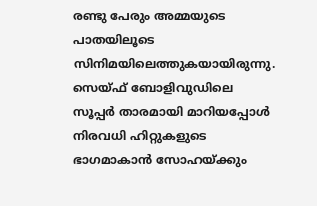രണ്ടു പേരും അമ്മയുടെ പാതയിലൂടെ സിനിമയിലെത്തുകയായിരുന്നു. സെയ്ഫ് ബോളിവുഡിലെ സൂപ്പര്‍ താരമായി മാറിയപ്പോള്‍ നിരവധി ഹിറ്റുകളുടെ ഭാഗമാകാന്‍ സോഹയ്ക്കും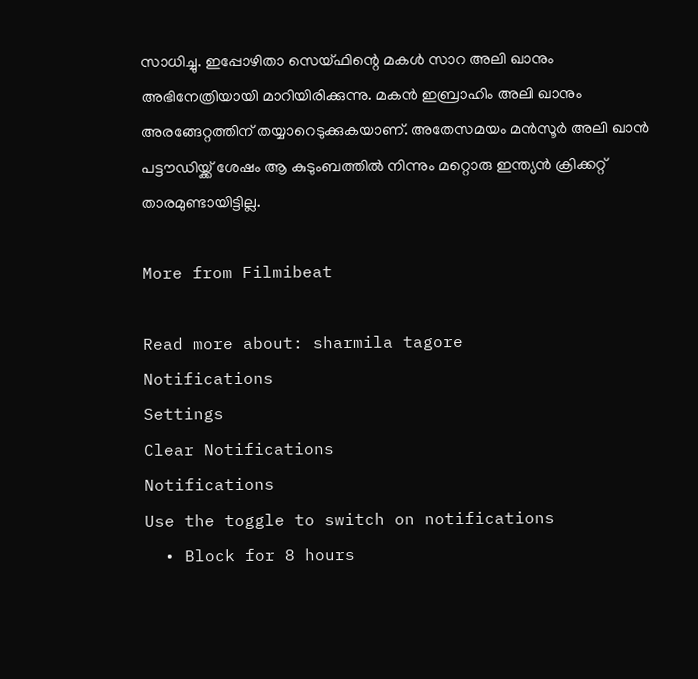സാധിച്ചു. ഇപ്പോഴിതാ സെയ്ഫിന്റെ മകള്‍ സാറ അലി ഖാനും അഭിനേത്രിയായി മാറിയിരിക്കുന്നു. മകന്‍ ഇബ്രാഹിം അലി ഖാനും അരങ്ങേറ്റത്തിന് തയ്യാറെടുക്കുകയാണ്. അതേസമയം മന്‍സൂര്‍ അലി ഖാന്‍ പട്ടൗഡിയ്ക്ക് ശേഷം ആ കുടുംബത്തില്‍ നിന്നും മറ്റൊരു ഇന്ത്യന്‍ ക്രിക്കറ്റ് താരമുണ്ടായിട്ടില്ല.

More from Filmibeat

Read more about: sharmila tagore
Notifications
Settings
Clear Notifications
Notifications
Use the toggle to switch on notifications
  • Block for 8 hours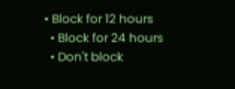• Block for 12 hours
  • Block for 24 hours
  • Don't block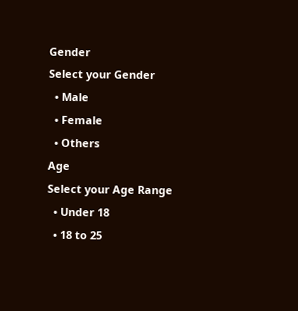Gender
Select your Gender
  • Male
  • Female
  • Others
Age
Select your Age Range
  • Under 18
  • 18 to 25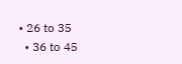• 26 to 35
  • 36 to 45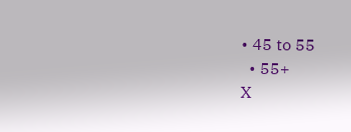• 45 to 55
  • 55+
X